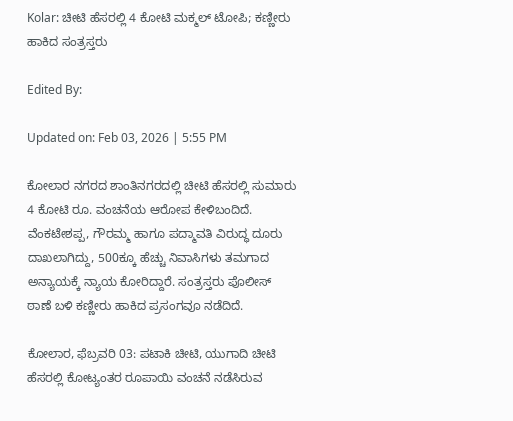Kolar: ಚೀಟಿ ಹೆಸರಲ್ಲಿ 4 ಕೋಟಿ ಮಕ್ಮಲ್ ಟೋಪಿ; ಕಣ್ಣೀರು ಹಾಕಿದ ಸಂತ್ರಸ್ತರು

Edited By:

Updated on: Feb 03, 2026 | 5:55 PM

ಕೋಲಾರ ನಗರದ ಶಾಂತಿನಗರದಲ್ಲಿ ಚೀಟಿ ಹೆಸರಲ್ಲಿ ಸುಮಾರು 4 ಕೋಟಿ ರೂ. ವಂಚನೆಯ ಆರೋಪ ಕೇಳಿಬಂದಿದೆ. ವೆಂಕಟೇಶಪ್ಪ, ಗೌರಮ್ಮ ಹಾಗೂ ಪದ್ಮಾವತಿ ವಿರುದ್ಧ ದೂರು ದಾಖಲಾಗಿದ್ದು, 500ಕ್ಕೂ ಹೆಚ್ಚು ನಿವಾಸಿಗಳು ತಮಗಾದ ಅನ್ಯಾಯಕ್ಕೆ ನ್ಯಾಯ ಕೋರಿದ್ದಾರೆ. ಸಂತ್ರಸ್ತರು ಪೊಲೀಸ್ ಠಾಣೆ ಬಳಿ ಕಣ್ಣೀರು ಹಾಕಿದ ಪ್ರಸಂಗವೂ ನಡೆದಿದೆ.

ಕೋಲಾರ, ಫೆಬ್ರವರಿ 03: ಪಟಾಕಿ ಚೀಟಿ, ಯುಗಾದಿ ಚೀಟಿ ಹೆಸರಲ್ಲಿ ಕೋಟ್ಯಂತರ ರೂಪಾಯಿ ವಂಚನೆ ನಡೆಸಿರುವ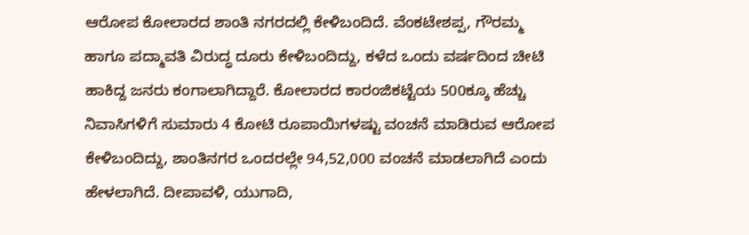ಆರೋಪ ಕೋಲಾರದ ಶಾಂತಿ ನಗರದಲ್ಲಿ ಕೇಳಿಬಂದಿದೆ. ವೆಂಕಟೇಶಪ್ಪ, ಗೌರಮ್ಮ ಹಾಗೂ ಪದ್ಮಾವತಿ ವಿರುದ್ಧ ದೂರು ಕೇಳಿಬಂದಿದ್ದು, ಕಳೆದ ಒಂದು ವರ್ಷದಿಂದ ಚೀಟಿ ಹಾಕಿದ್ದ ಜನರು ಕಂಗಾಲಾಗಿದ್ದಾರೆ. ಕೋಲಾರದ ಕಾರಂಜಿಕಟ್ಟೆಯ 500ಕ್ಕೂ ಹೆಚ್ಚು ನಿವಾಸಿಗಳಿಗೆ ಸುಮಾರು 4 ಕೋಟಿ ರೂಪಾಯಿಗಳಷ್ಟು ವಂಚನೆ ಮಾಡಿರುವ ಆರೋಪ ಕೇಳಿಬಂದಿದ್ದು, ಶಾಂತಿನಗರ ಒಂದರಲ್ಲೇ 94,52,000 ವಂಚನೆ ಮಾಡಲಾಗಿದೆ ಎಂದು ಹೇಳಲಾಗಿದೆ. ದೀಪಾವಳಿ, ಯುಗಾದಿ,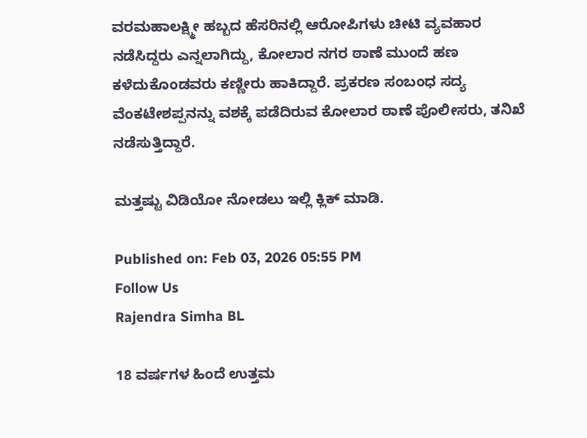ವರಮಹಾಲಕ್ಷ್ಮೀ ಹಬ್ಬದ ಹೆಸರಿನಲ್ಲಿ ಆರೋಪಿಗಳು ಚೀಟಿ ವ್ಯವಹಾರ ನಡೆಸಿದ್ದರು ಎನ್ನಲಾಗಿದ್ದು, ಕೋಲಾರ ನಗರ ಠಾಣೆ ಮುಂದೆ ಹಣ ಕಳೆದುಕೊಂಡವರು ಕಣ್ಣೀರು ಹಾಕಿದ್ದಾರೆ. ಪ್ರಕರಣ ಸಂಬಂಧ ಸದ್ಯ ವೆಂಕಟೇಶಪ್ಪನನ್ನು ವಶಕ್ಕೆ ಪಡೆದಿರುವ ಕೋಲಾರ ಠಾಣೆ ಪೊಲೀಸರು, ತನಿಖೆ ನಡೆಸುತ್ತಿದ್ದಾರೆ.

ಮತ್ತಷ್ಟು ವಿಡಿಯೋ ನೋಡಲು ಇಲ್ಲಿ ಕ್ಲಿಕ್ ಮಾಡಿ.

Published on: Feb 03, 2026 05:55 PM
Follow Us
Rajendra Simha BL

18 ವರ್ಷಗಳ ಹಿಂದೆ ಉತ್ತಮ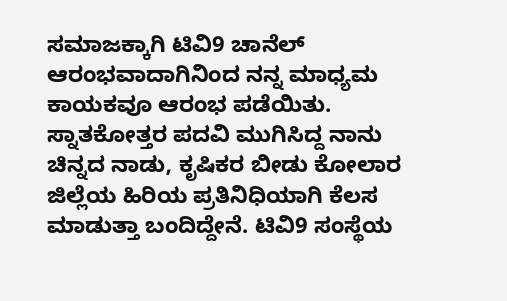ಸಮಾಜಕ್ಕಾಗಿ ಟಿವಿ9 ಚಾನೆಲ್ ಆರಂಭವಾದಾಗಿನಿಂದ ನನ್ನ ಮಾಧ್ಯಮ ಕಾಯಕವೂ ಆರಂಭ ಪಡೆಯಿತು. ಸ್ನಾತಕೋತ್ತರ ಪದವಿ ಮುಗಿಸಿದ್ದ ನಾನು ಚಿನ್ನದ ನಾಡು, ಕೃಷಿಕರ ಬೀಡು ಕೋಲಾರ ಜಿಲ್ಲೆಯ ಹಿರಿಯ ಪ್ರತಿನಿಧಿಯಾಗಿ ಕೆಲಸ ಮಾಡುತ್ತಾ ಬಂದಿದ್ದೇನೆ. ಟಿವಿ9 ಸಂಸ್ಥೆಯ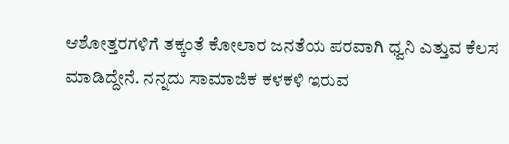ಆಶೋತ್ತರಗಳಿಗೆ ತಕ್ಕಂತೆ ಕೋಲಾರ ಜನತೆಯ ಪರವಾಗಿ ಧ್ವನಿ ಎತ್ತುವ ಕೆಲಸ ಮಾಡಿದ್ದೇನೆ. ನನ್ನದು ಸಾಮಾಜಿಕ ಕಳಕಳಿ ಇರುವ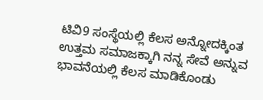ಟಿವಿ9 ಸಂಸ್ಥೆಯಲ್ಲಿ ಕೆಲಸ ಅನ್ನೋದಕ್ಕಿಂತ ಉತ್ತಮ ಸಮಾಜಕ್ಕಾಗಿ ನನ್ನ ಸೇವೆ ಅನ್ನುವ ಭಾವನೆಯಲ್ಲಿ ಕೆಲಸ ಮಾಡಿಕೊಂಡು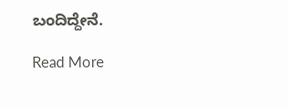ಬಂದಿದ್ದೇನೆ.

Read More